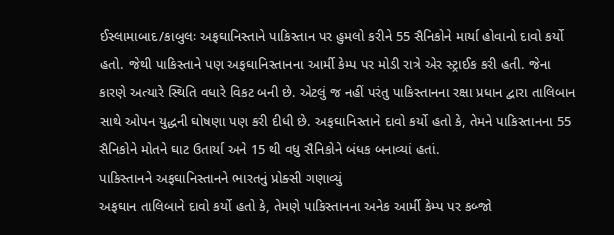ઈસ્લામાબાદ/કાબુલઃ અફઘાનિસ્તાને પાકિસ્તાન પર હુમલો કરીને 55 સૈનિકોને માર્યા હોવાનો દાવો કર્યો હતો. જેથી પાકિસ્તાને પણ અફઘાનિસ્તાનના આર્મી કેમ્પ પર મોડી રાત્રે એર સ્ટ્રાઈક કરી હતી. જેના કારણે અત્યારે સ્થિતિ વધારે વિકટ બની છે. એટલું જ નહીં પરંતુ પાકિસ્તાનના રક્ષા પ્રધાન દ્વારા તાલિબાન સાથે ઓપન યુદ્ધની ઘોષણા પણ કરી દીધી છે. અફઘાનિસ્તાને દાવો કર્યો હતો કે, તેમને પાકિસ્તાનના 55 સૈનિકોને મોતને ઘાટ ઉતાર્યા અને 15 થી વધુ સૈનિકોને બંધક બનાવ્યાં હતાં.
પાકિસ્તાનને અફઘાનિસ્તાનને ભારતનું પ્રોક્સી ગણાવ્યું
અફઘાન તાલિબાને દાવો કર્યો હતો કે, તેમણે પાકિસ્તાનના અનેક આર્મી કેમ્પ પર કબ્જો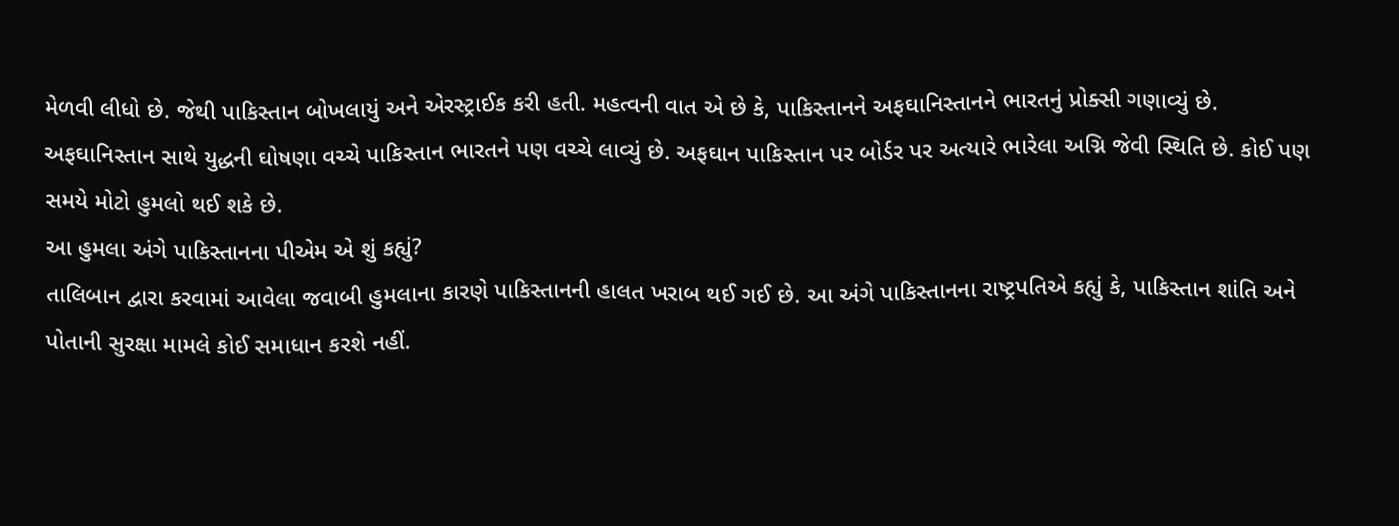મેળવી લીધો છે. જેથી પાકિસ્તાન બોખલાયું અને એરસ્ટ્રાઈક કરી હતી. મહત્વની વાત એ છે કે, પાકિસ્તાનને અફઘાનિસ્તાનને ભારતનું પ્રોક્સી ગણાવ્યું છે. અફઘાનિસ્તાન સાથે યુદ્ધની ઘોષણા વચ્ચે પાકિસ્તાન ભારતને પણ વચ્ચે લાવ્યું છે. અફઘાન પાકિસ્તાન પર બોર્ડર પર અત્યારે ભારેલા અગ્નિ જેવી સ્થિતિ છે. કોઈ પણ સમયે મોટો હુમલો થઈ શકે છે.
આ હુમલા અંગે પાકિસ્તાનના પીએમ એ શું કહ્યું?
તાલિબાન દ્વારા કરવામાં આવેલા જવાબી હુમલાના કારણે પાકિસ્તાનની હાલત ખરાબ થઈ ગઈ છે. આ અંગે પાકિસ્તાનના રાષ્ટ્રપતિએ કહ્યું કે, પાકિસ્તાન શાંતિ અને પોતાની સુરક્ષા મામલે કોઈ સમાધાન કરશે નહીં.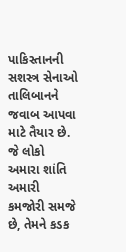પાકિસ્તાનની સશસ્ત્ર સેનાઓ તાલિબાનને જવાબ આપવા માટે તૈયાર છે. જે લોકો અમારા શાંતિ અમારી કમજોરી સમજે છે, તેમને કડક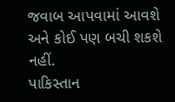જવાબ આપવામાં આવશે અને કોઈ પણ બચી શકશે નહીં.
પાકિસ્તાન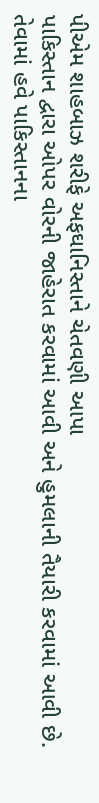પીએમ શાહબાઝ શરીફે અફઘાનિસ્તાને ચેતવણી આપા
પાકિસ્તાન દ્વારા ઓપર વોરની જાહેરાત કરવામાં આવી અને હુમલાની તૈયારી કરવામાં આવી છે. તેવામાં હવે પાકિસ્તાનના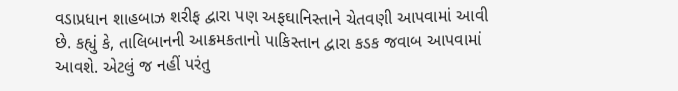વડાપ્રધાન શાહબાઝ શરીફ દ્વારા પણ અફઘાનિસ્તાને ચેતવણી આપવામાં આવી છે. કહ્યું કે, તાલિબાનની આક્રમકતાનો પાકિસ્તાન દ્વારા કડક જવાબ આપવામાં આવશે. એટલું જ નહીં પરંતુ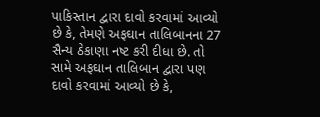પાકિસ્તાન દ્વારા દાવો કરવામાં આવ્યો છે કે, તેમણે અફઘાન તાલિબાનના 27 સૈન્ય ઠેકાણા નષ્ટ કરી દીધા છે. તો સામે અફઘાન તાલિબાન દ્વારા પણ દાવો કરવામાં આવ્યો છે કે,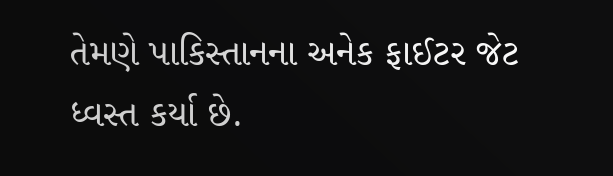તેમણે પાકિસ્તાનના અનેક ફાઈટર જેટ ધ્વસ્ત કર્યા છે.